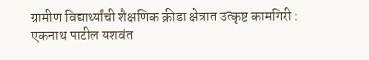ग्रामीण विद्यार्थ्यांची शैक्षणिक क्रीडा क्षेत्रात उत्कृष्ट कामगिरी :
एकनाथ पाटील यशवंत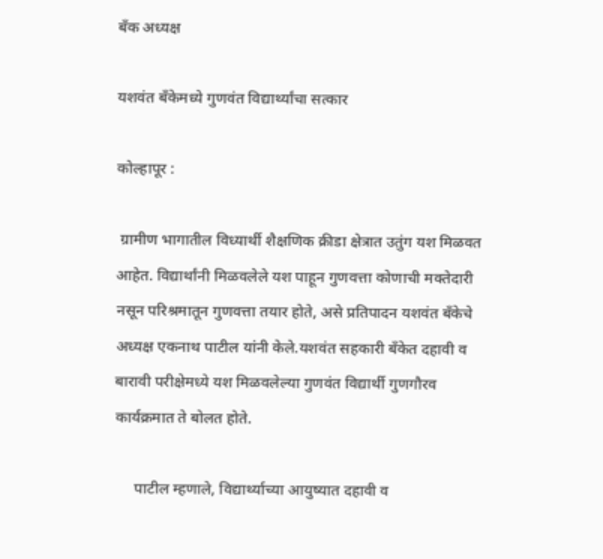बँक अध्यक्ष

यशवंत बँकेमध्ये गुणवंत विद्यार्थ्यांचा सत्कार

कोल्हापूर :

 ग्रामीण भागातील विध्यार्थी शैक्षणिक क्रीडा क्षेत्रात उतुंग यश मिळवत आहेत. विद्यार्थांनी मिळवलेले यश पाहून गुणवत्ता कोणाची मक्तेदारी नसून परिश्रमातून गुणवत्ता तयार होते, असे प्रतिपादन यशवंत बँकेचे अध्यक्ष एकनाथ पाटील यांनी केले.यशवंत सहकारी बँकेत दहावी व बारावी परीक्षेमध्ये यश मिळवलेल्या गुणवंत विद्यार्थी गुणगौरव कार्यक्रमात ते बोलत होते.

     पाटील म्हणाले, विद्यार्थ्याच्या आयुष्यात दहावी व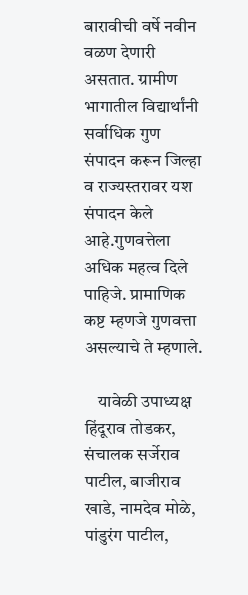बारावीची वर्षे नवीन वळण देणारी असतात. ग्रामीण भागातील विद्यार्थांनी सर्वाधिक गुण संपादन करून जिल्हा व राज्यस्तरावर यश संपादन केले आहे.गुणवत्तेला अधिक महत्व दिले पाहिजे. प्रामाणिक कष्ट म्हणजे गुणवत्ता असल्याचे ते म्हणाले.

    यावेळी उपाध्यक्ष हिंदूराव तोडकर, संचालक सर्जेराव पाटील, बाजीराव खाडे, नामदेव मोळे, पांडुरंग पाटील,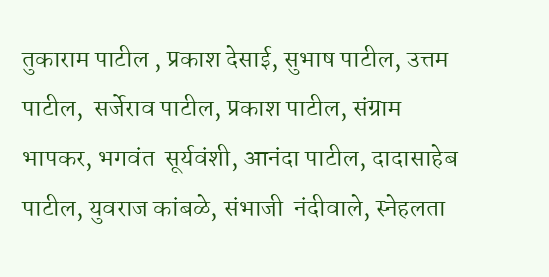तुकाराम पाटील , प्रकाश देसाई, सुभाष पाटील, उत्तम पाटील,  सर्जेराव पाटील, प्रकाश पाटील, संग्राम भापकर, भगवंत  सूर्यवंशी, आनंदा पाटील, दादासाहेब  पाटील, युवराज कांबळे, संभाजी  नंदीवाले, स्नेहलता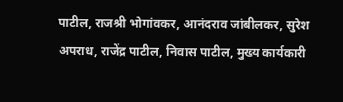पाटील, राजश्री भोगांवकर, आनंदराव जांबीलकर, सुरेश अपराध, राजेंद्र पाटील, निवास पाटील, मुख्य कार्यकारी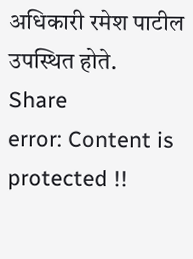अधिकारी रमेश पाटील उपस्थित होते.
Share
error: Content is protected !!